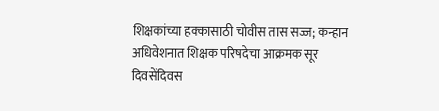शिक्षकांच्या हक्कासाठी चोवीस तास सज्ज; कन्हान अधिवेशनात शिक्षक परिषदेचा आक्रमक सूर
दिवसेंदिवस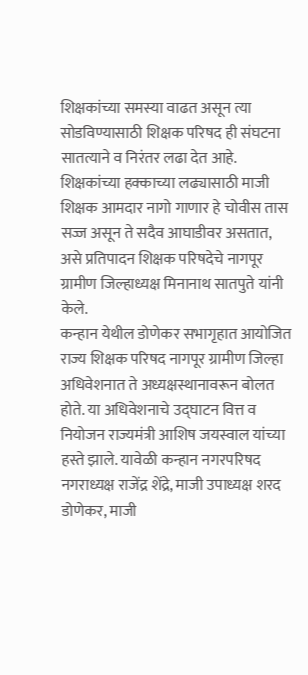शिक्षकांच्या समस्या वाढत असून त्या सोडविण्यासाठी शिक्षक परिषद ही संघटना सातत्याने व निरंतर लढा देत आहे. शिक्षकांच्या हक्काच्या लढ्यासाठी माजी शिक्षक आमदार नागो गाणार हे चोवीस तास सज्ज असून ते सदैव आघाडीवर असतात, असे प्रतिपादन शिक्षक परिषदेचे नागपूर ग्रामीण जिल्हाध्यक्ष मिनानाथ सातपुते यांनी केले.
कन्हान येथील डोणेकर सभागृहात आयोजित राज्य शिक्षक परिषद नागपूर ग्रामीण जिल्हा अधिवेशनात ते अध्यक्षस्थानावरून बोलत होते. या अधिवेशनाचे उद्घाटन वित्त व नियोजन राज्यमंत्री आशिष जयस्वाल यांच्या हस्ते झाले. यावेळी कन्हान नगरपरिषद नगराध्यक्ष राजेंद्र शेंद्रे, माजी उपाध्यक्ष शरद डोणेकर, माजी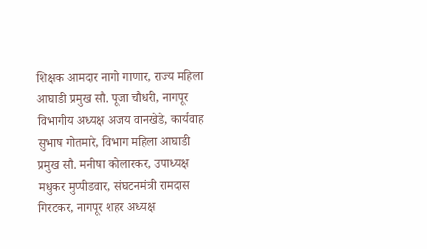शिक्षक आमदार नागो गाणार, राज्य महिला आघाडी प्रमुख सौ. पूजा चौधरी, नागपूर विभागीय अध्यक्ष अजय वानखेडे, कार्यवाह सुभाष गोतमारे, विभाग महिला आघाडी प्रमुख सौ. मनीषा कोलारकर, उपाध्यक्ष मधुकर मुप्पीडवार, संघटनमंत्री रामदास गिरटकर, नागपूर शहर अध्यक्ष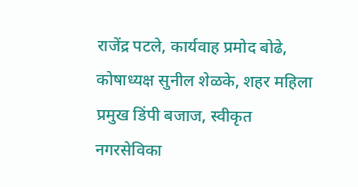राजेंद्र पटले, कार्यवाह प्रमोद बोढे, कोषाध्यक्ष सुनील शेळके, शहर महिला प्रमुख डिंपी बजाज, स्वीकृत नगरसेविका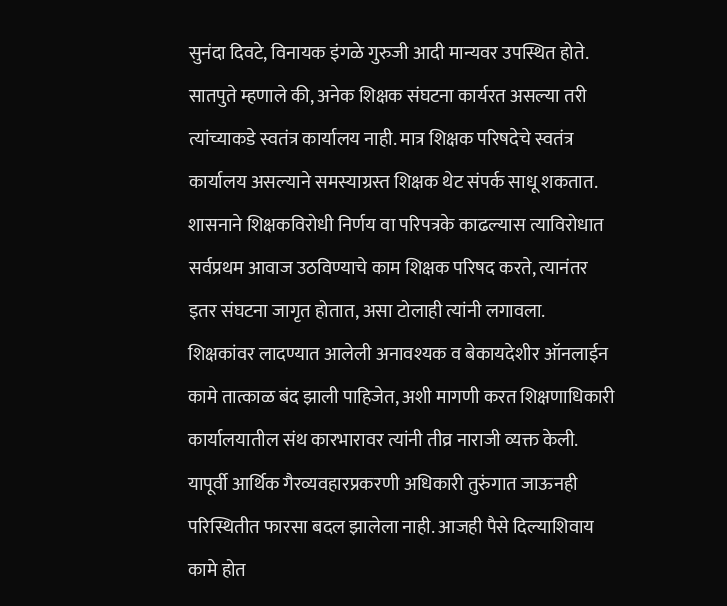सुनंदा दिवटे, विनायक इंगळे गुरुजी आदी मान्यवर उपस्थित होते.
सातपुते म्हणाले की, अनेक शिक्षक संघटना कार्यरत असल्या तरी त्यांच्याकडे स्वतंत्र कार्यालय नाही. मात्र शिक्षक परिषदेचे स्वतंत्र कार्यालय असल्याने समस्याग्रस्त शिक्षक थेट संपर्क साधू शकतात. शासनाने शिक्षकविरोधी निर्णय वा परिपत्रके काढल्यास त्याविरोधात सर्वप्रथम आवाज उठविण्याचे काम शिक्षक परिषद करते, त्यानंतर इतर संघटना जागृत होतात, असा टोलाही त्यांनी लगावला.
शिक्षकांवर लादण्यात आलेली अनावश्यक व बेकायदेशीर ऑनलाईन कामे तात्काळ बंद झाली पाहिजेत, अशी मागणी करत शिक्षणाधिकारी कार्यालयातील संथ कारभारावर त्यांनी तीव्र नाराजी व्यक्त केली. यापूर्वी आर्थिक गैरव्यवहारप्रकरणी अधिकारी तुरुंगात जाऊनही परिस्थितीत फारसा बदल झालेला नाही. आजही पैसे दिल्याशिवाय कामे होत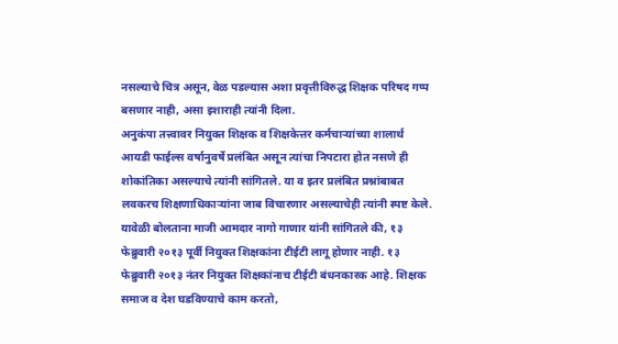नसल्याचे चित्र असून, वेळ पडल्यास अशा प्रवृत्तीविरुद्ध शिक्षक परिषद गप्प बसणार नाही, असा इशाराही त्यांनी दिला.
अनुकंपा तत्त्वावर नियुक्त शिक्षक व शिक्षकेत्तर कर्मचाऱ्यांच्या शालार्थ आयडी फाईल्स वर्षानुवर्षे प्रलंबित असून त्यांचा निपटारा होत नसणे ही शोकांतिका असल्याचे त्यांनी सांगितले. या व इतर प्रलंबित प्रश्नांबाबत लवकरच शिक्षणाधिकाऱ्यांना जाब विचारणार असल्याचेही त्यांनी स्पष्ट केले.
यावेळी बोलताना माजी आमदार नागो गाणार यांनी सांगितले की, १३ फेब्रुवारी २०१३ पूर्वी नियुक्त शिक्षकांना टीईटी लागू होणार नाही. १३ फेब्रुवारी २०१३ नंतर नियुक्त शिक्षकांनाच टीईटी बंधनकारक आहे. शिक्षक समाज व देश घडविण्याचे काम करतो,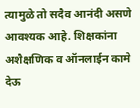त्यामुळे तो सदैव आनंदी असणे आवश्यक आहे. शिक्षकांना अशैक्षणिक व ऑनलाईन कामे देऊ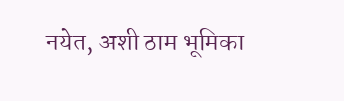नयेत, अशी ठाम भूमिका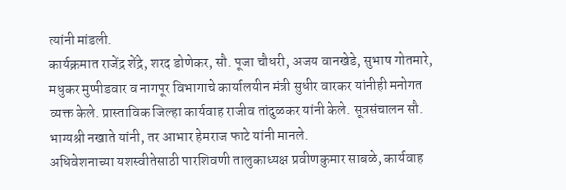त्यांनी मांडली.
कार्यक्रमात राजेंद्र शेंद्रे, शरद डोणेकर, सौ. पूजा चौधरी, अजय वानखेडे, सुभाष गोतमारे, मधुकर मुप्पीडवार व नागपूर विभागाचे कार्यालयीन मंत्री सुधीर वारकर यांनीही मनोगत व्यक्त केले. प्रास्ताविक जिल्हा कार्यवाह राजीव तांदुळकर यांनी केले. सूत्रसंचालन सौ. भाग्यश्री नखाते यांनी, तर आभार हेमराज फाटे यांनी मानले.
अधिवेशनाच्या यशस्वीतेसाठी पारशिवणी तालुकाध्यक्ष प्रवीणकुमार साबळे, कार्यवाह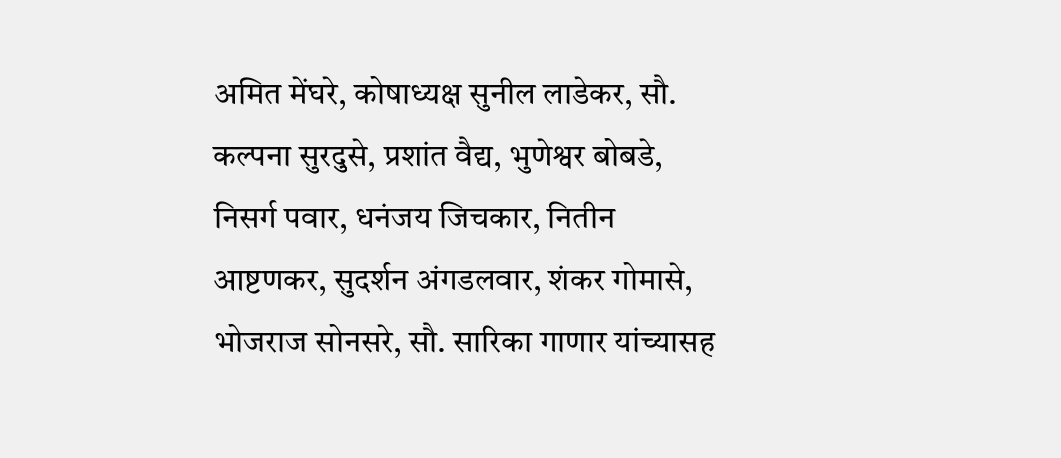अमित मेंघरे, कोषाध्यक्ष सुनील लाडेकर, सौ. कल्पना सुरदुसे, प्रशांत वैद्य, भुणेश्वर बोबडे, निसर्ग पवार, धनंजय जिचकार, नितीन आष्टणकर, सुदर्शन अंगडलवार, शंकर गोमासे, भोजराज सोनसरे, सौ. सारिका गाणार यांच्यासह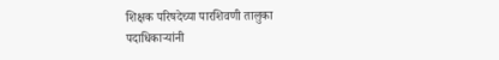शिक्षक परिषदेच्या पारशिवणी तालुका पदाधिकाऱ्यांनी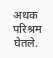अथक परिश्रम घेतले.